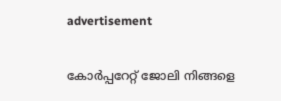advertisement

കോര്‍പ്പറേറ്റ് ജോലി നിങ്ങളെ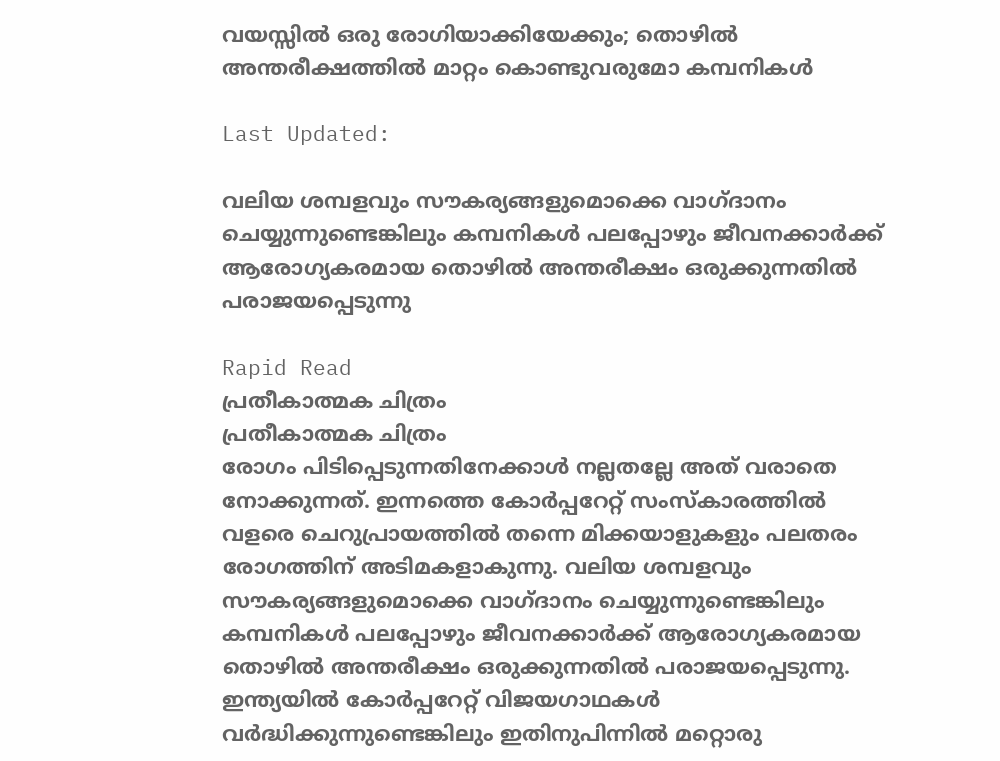വയസ്സില്‍ ഒരു രോഗിയാക്കിയേക്കും; തൊഴില്‍ അന്തരീക്ഷത്തില്‍ മാറ്റം കൊണ്ടുവരുമോ കമ്പനികള്‍

Last Updated:

വലിയ ശമ്പളവും സൗകര്യങ്ങളുമൊക്കെ വാഗ്ദാനം ചെയ്യുന്നുണ്ടെങ്കിലും കമ്പനികൾ പലപ്പോഴും ജീവനക്കാർക്ക് ആരോഗ്യകരമായ തൊഴിൽ അന്തരീക്ഷം ഒരുക്കുന്നതിൽ പരാജയപ്പെടുന്നു

Rapid Read
പ്രതീകാത്മക ചിത്രം
പ്രതീകാത്മക ചിത്രം
രോഗം പിടിപ്പെടുന്നതിനേക്കാൾ നല്ലതല്ലേ അത് വരാതെ നോക്കുന്നത്. ഇന്നത്തെ കോർപ്പറേറ്റ് സംസ്കാരത്തിൽ വളരെ ചെറുപ്രായത്തിൽ തന്നെ മിക്കയാളുകളും പലതരം രോഗത്തിന് അടിമകളാകുന്നു. വലിയ ശമ്പളവും സൗകര്യങ്ങളുമൊക്കെ വാഗ്ദാനം ചെയ്യുന്നുണ്ടെങ്കിലും കമ്പനികൾ പലപ്പോഴും ജീവനക്കാർക്ക് ആരോഗ്യകരമായ തൊഴിൽ അന്തരീക്ഷം ഒരുക്കുന്നതിൽ പരാജയപ്പെടുന്നു.
ഇന്ത്യയില്‍ കോര്‍പ്പറേറ്റ് വിജയഗാഥകള്‍ വർദ്ധിക്കുന്നുണ്ടെങ്കിലും ഇതിനുപിന്നില്‍ മറ്റൊരു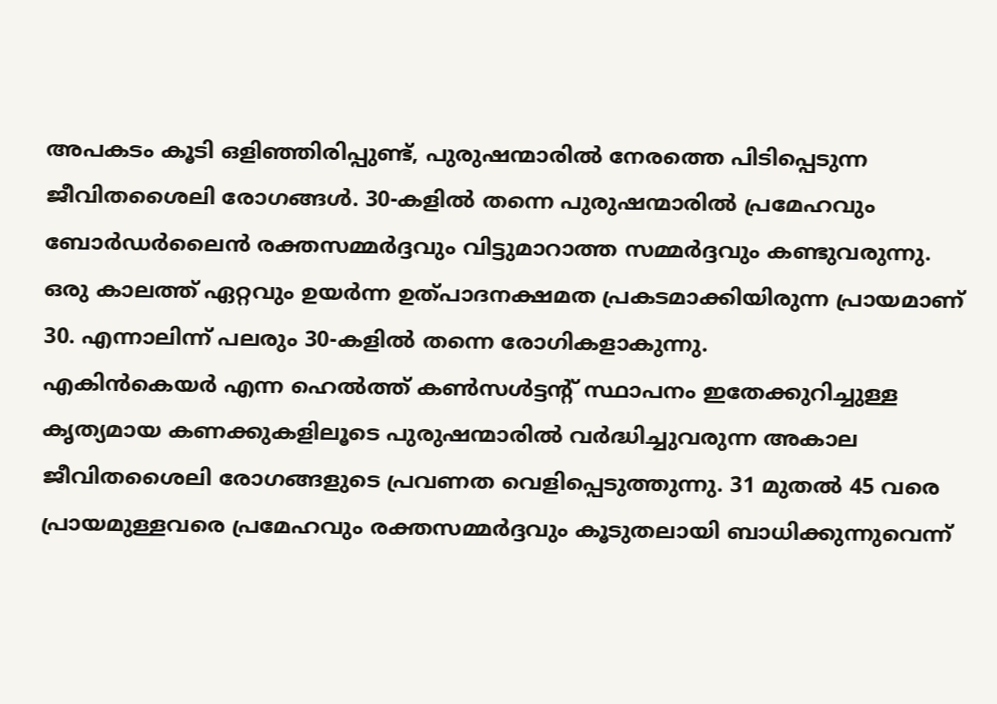അപകടം കൂടി ഒളിഞ്ഞിരിപ്പുണ്ട്, പുരുഷന്മാരില്‍ നേരത്തെ പിടിപ്പെടുന്ന ജീവിതശൈലി രോഗങ്ങള്‍. 30-കളില്‍ തന്നെ പുരുഷന്മാരില്‍ പ്രമേഹവും ബോര്‍ഡര്‍ലൈന്‍ രക്തസമ്മര്‍ദ്ദവും വിട്ടുമാറാത്ത സമ്മര്‍ദ്ദവും കണ്ടുവരുന്നു. ഒരു കാലത്ത് ഏറ്റവും ഉയര്‍ന്ന ഉത്പാദനക്ഷമത പ്രകടമാക്കിയിരുന്ന പ്രായമാണ് 30. എന്നാലിന്ന് പലരും 30-കളില്‍ തന്നെ രോഗികളാകുന്നു.
എകിന്‍കെയര്‍ എന്ന ഹെല്‍ത്ത് കണ്‍സള്‍ട്ടന്റ് സ്ഥാപനം ഇതേക്കുറിച്ചുള്ള കൃത്യമായ കണക്കുകളിലൂടെ പുരുഷന്മാരിൽ വർദ്ധിച്ചുവരുന്ന അകാല ജീവിതശൈലി രോഗങ്ങളുടെ പ്രവണത വെളിപ്പെടുത്തുന്നു. 31 മുതല്‍ 45 വരെ പ്രായമുള്ളവരെ പ്രമേഹവും രക്തസമ്മര്‍ദ്ദവും കൂടുതലായി ബാധിക്കുന്നുവെന്ന്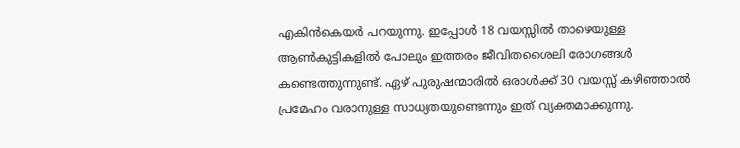എകിന്‍കെയര്‍ പറയുന്നു. ഇപ്പോള്‍ 18 വയസ്സില്‍ താഴെയുള്ള ആണ്‍കുട്ടികളില്‍ പോലും ഇത്തരം ജീവിതശൈലി രോഗങ്ങള്‍ കണ്ടെത്തുന്നുണ്ട്. ഏഴ് പുരുഷന്മാരില്‍ ഒരാള്‍ക്ക് 30 വയസ്സ് കഴിഞ്ഞാല്‍ പ്രമേഹം വരാനുള്ള സാധ്യതയുണ്ടെന്നും ഇത് വ്യക്തമാക്കുന്നു.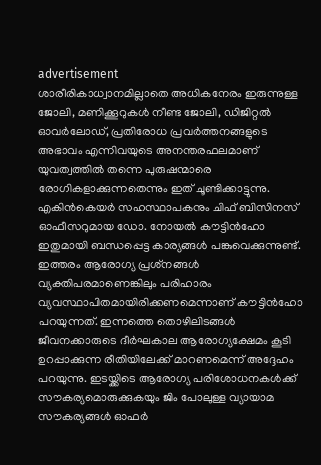advertisement
ശാരീരികാധ്വാനമില്ലാതെ അധികനേരം ഇരുന്നുള്ള ജോലി, മണിക്കൂറുകള്‍ നീണ്ട ജോലി, ഡിജിറ്റല്‍ ഓവര്‍ലോഡ്, പ്രതിരോധ പ്രവര്‍ത്തനങ്ങളുടെ അഭാവം എന്നിവയുടെ അനന്തരഫലമാണ് യുവത്വത്തില്‍ തന്നെ പുരുഷന്മാരെ രോഗികളാക്കുന്നതെന്നും ഇത് ചൂണ്ടിക്കാട്ടുന്നു. എകിന്‍കെയര്‍ സഹസ്ഥാപകനും ചിഫ് ബിസിനസ് ഓഫീസറുമായ ഡോ. നോയല്‍ കൗട്ടിന്‍ഹോ ഇതുമായി ബന്ധപ്പെട്ട കാര്യങ്ങള്‍ പങ്കുവെക്കുന്നുണ്ട്.
ഇത്തരം ആരോഗ്യ പ്രശ്‌നങ്ങള്‍ വ്യക്തിപരമാണെങ്കിലും പരിഹാരം വ്യവസ്ഥാപിതമായിരിക്കണമെന്നാണ് കൗട്ടിന്‍ഹോ പറയുന്നത്. ഇന്നത്തെ തൊഴിലിടങ്ങള്‍ ജീവനക്കാരുടെ ദീര്‍ഘകാല ആരോഗ്യക്ഷേമം കൂടി ഉറപ്പാക്കുന്ന രീതിയിലേക്ക് മാറണമെന്ന് അദ്ദേഹം പറയുന്നു. ഇടയ്ക്കിടെ ആരോഗ്യ പരിശോധനകള്‍ക്ക് സൗകര്യമൊരുക്കുകയും ജിം പോലുള്ള വ്യായാമ സൗകര്യങ്ങൾ‌ ഓഫര്‍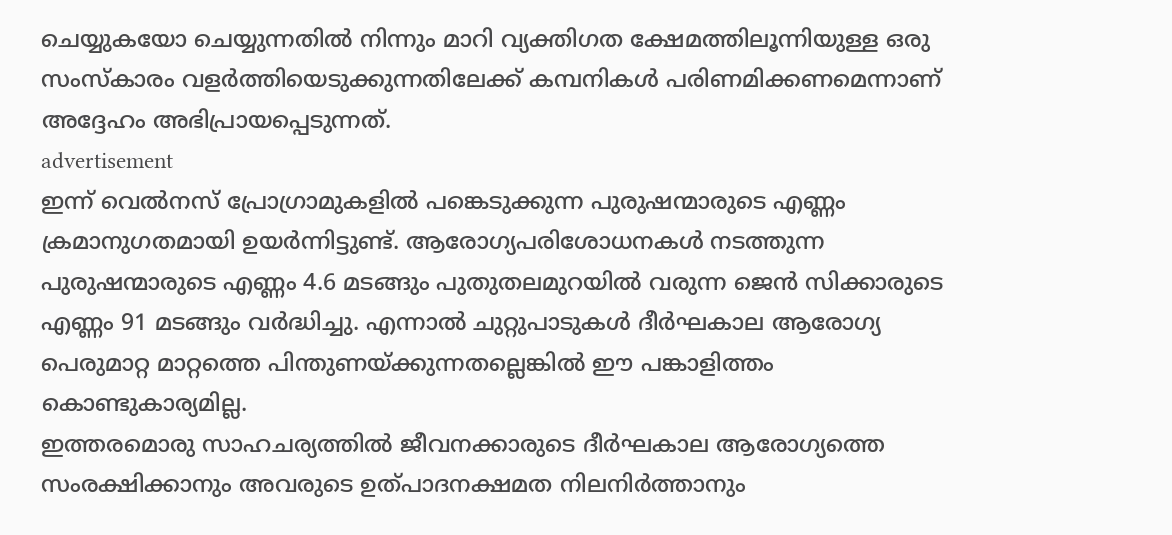ചെയ്യുകയോ ചെയ്യുന്നതില്‍ നിന്നും മാറി വ്യക്തിഗത ക്ഷേമത്തിലൂന്നിയുള്ള ഒരു സംസ്‌കാരം വളര്‍ത്തിയെടുക്കുന്നതിലേക്ക് കമ്പനികള്‍ പരിണമിക്കണമെന്നാണ് അദ്ദേഹം അഭിപ്രായപ്പെടുന്നത്.
advertisement
ഇന്ന് വെല്‍നസ് പ്രോഗ്രാമുകളില്‍ പങ്കെടുക്കുന്ന പുരുഷന്മാരുടെ എണ്ണം ക്രമാനുഗതമായി ഉയര്‍ന്നിട്ടുണ്ട്. ആരോഗ്യപരിശോധനകള്‍ നടത്തുന്ന പുരുഷന്മാരുടെ എണ്ണം 4.6 മടങ്ങും പുതുതലമുറയില്‍ വരുന്ന ജെന്‍ സിക്കാരുടെ എണ്ണം 91 മടങ്ങും വര്‍ദ്ധിച്ചു. എന്നാല്‍ ചുറ്റുപാടുകള്‍ ദീര്‍ഘകാല ആരോഗ്യ പെരുമാറ്റ മാറ്റത്തെ പിന്തുണയ്ക്കുന്നതല്ലെങ്കില്‍ ഈ പങ്കാളിത്തം കൊണ്ടുകാര്യമില്ല.
ഇത്തരമൊരു സാഹചര്യത്തില്‍ ജീവനക്കാരുടെ ദീര്‍ഘകാല ആരോഗ്യത്തെ സംരക്ഷിക്കാനും അവരുടെ ഉത്പാദനക്ഷമത നിലനിര്‍ത്താനും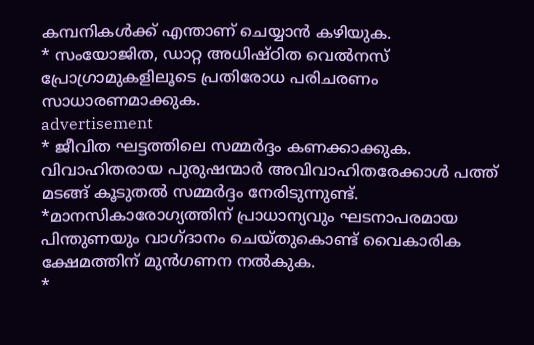കമ്പനികള്‍ക്ക് എന്താണ് ചെയ്യാന്‍ കഴിയുക.
* സംയോജിത, ഡാറ്റ അധിഷ്ഠിത വെല്‍നസ് പ്രോഗ്രാമുകളിലൂടെ പ്രതിരോധ പരിചരണം സാധാരണമാക്കുക.
advertisement
* ജീവിത ഘട്ടത്തിലെ സമ്മര്‍ദ്ദം കണക്കാക്കുക. വിവാഹിതരായ പുരുഷന്മാര്‍ അവിവാഹിതരേക്കാള്‍ പത്ത് മടങ്ങ് കൂടുതല്‍ സമ്മര്‍ദ്ദം നേരിടുന്നുണ്ട്.
*മാനസികാരോഗ്യത്തിന് പ്രാധാന്യവും ഘടനാപരമായ പിന്തുണയും വാഗ്ദാനം ചെയ്തുകൊണ്ട് വൈകാരിക ക്ഷേമത്തിന് മുന്‍ഗണന നല്‍കുക.
*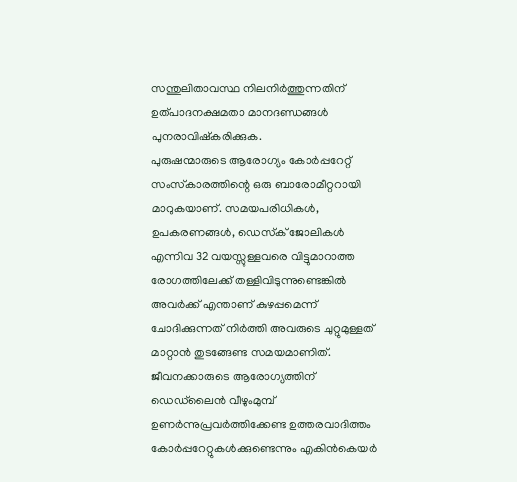സന്തുലിതാവസ്ഥ നിലനിര്‍ത്തുന്നതിന് ഉത്പാദനക്ഷമതാ മാനദണ്ഡങ്ങള്‍ പുനരാവിഷ്‌കരിക്കുക.
പുരുഷന്മാരുടെ ആരോഗ്യം കോര്‍പ്പറേറ്റ് സംസ്‌കാരത്തിന്റെ ഒരു ബാരോമീറ്ററായി മാറുകയാണ്. സമയപരിധികള്‍, ഉപകരണങ്ങള്‍, ഡെസ്‌ക് ജോലികള്‍ എന്നിവ 32 വയസ്സുള്ളവരെ വിട്ടുമാറാത്ത രോഗത്തിലേക്ക് തള്ളിവിടുന്നുണ്ടെങ്കില്‍ അവര്‍ക്ക് എന്താണ് കുഴപ്പമെന്ന് ചോദിക്കുന്നത് നിര്‍ത്തി അവരുടെ ചുറ്റുമുള്ളത് മാറ്റാന്‍ തുടങ്ങേണ്ട സമയമാണിത്. ജീവനക്കാരുടെ ആരോഗ്യത്തിന് ഡെഡ്‌ലൈന്‍ വീഴുംമുമ്പ് ഉണര്‍ന്നുപ്രവര്‍ത്തിക്കേണ്ട ഉത്തരവാദിത്തം കോര്‍പ്പറേറ്റുകള്‍ക്കുണ്ടെന്നും എകിന്‍കെയര്‍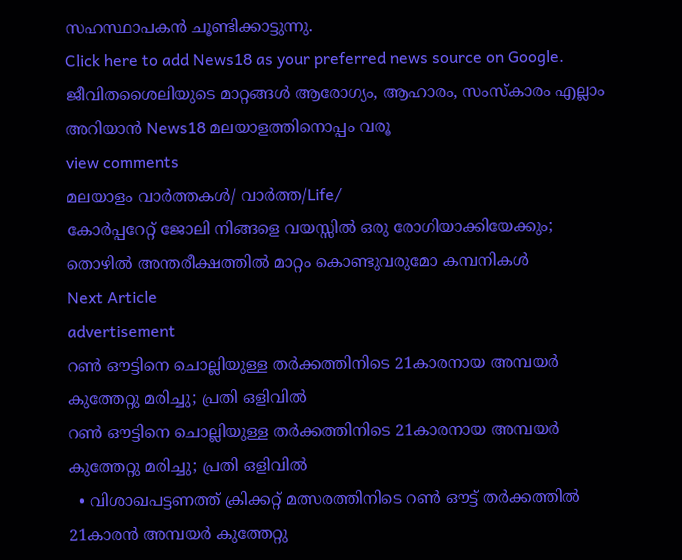സഹസ്ഥാപകൻ ചൂണ്ടിക്കാട്ടുന്നു.
Click here to add News18 as your preferred news source on Google.
ജീവിതശൈലിയുടെ മാറ്റങ്ങൾ ആരോഗ്യം, ആഹാരം, സംസ്കാരം എല്ലാം അറിയാൻ News18 മലയാളത്തിനൊപ്പം വരൂ
view comments
മലയാളം വാർത്തകൾ/ വാർത്ത/Life/
കോര്‍പ്പറേറ്റ് ജോലി നിങ്ങളെ വയസ്സില്‍ ഒരു രോഗിയാക്കിയേക്കും; തൊഴില്‍ അന്തരീക്ഷത്തില്‍ മാറ്റം കൊണ്ടുവരുമോ കമ്പനികള്‍
Next Article
advertisement
റൺ ഔട്ടിനെ ചൊല്ലിയുള്ള തർക്കത്തിനിടെ 21കാരനായ അമ്പയർ കുത്തേറ്റു മരിച്ചു; പ്രതി ഒളിവിൽ
റൺ ഔട്ടിനെ ചൊല്ലിയുള്ള തർക്കത്തിനിടെ 21കാരനായ അമ്പയർ കുത്തേറ്റു മരിച്ചു; പ്രതി ഒളിവിൽ
  • വിശാഖപട്ടണത്ത് ക്രിക്കറ്റ് മത്സരത്തിനിടെ റൺ ഔട്ട് തർക്കത്തിൽ 21കാരൻ അമ്പയർ കുത്തേറ്റു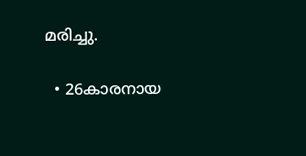മരിച്ചു.

  • 26കാരനായ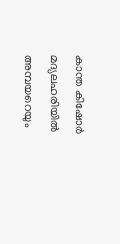കാന്ത കിഷോർ മദ്യലഹരിയിൽ അമ്പയറെയും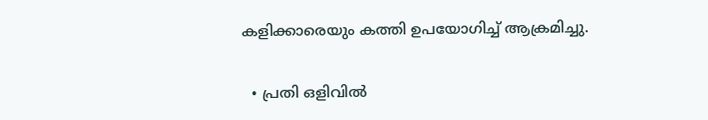കളിക്കാരെയും കത്തി ഉപയോഗിച്ച് ആക്രമിച്ചു.

  • പ്രതി ഒളിവിൽ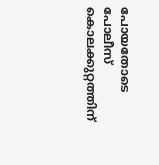പോയതോടെ പോലീസ് കൊലക്കുറ്റത്തിന്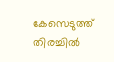കേസെടുത്ത് തിരച്ചിൽ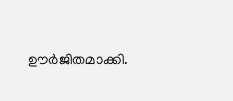ഊർജിതമാക്കി.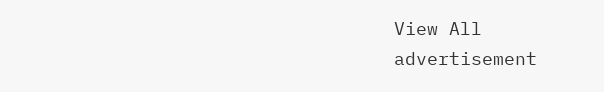View All
advertisement